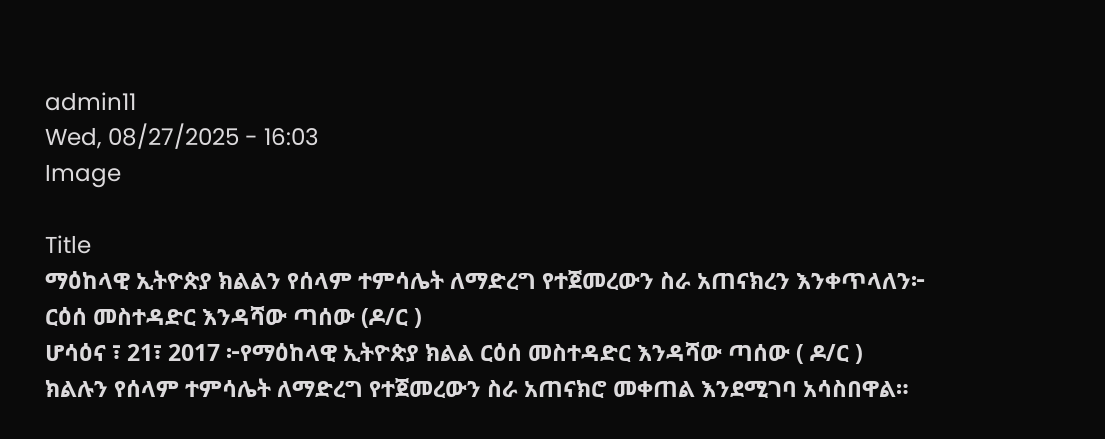admin11
Wed, 08/27/2025 - 16:03
Image

Title
ማዕከላዊ ኢትዮጵያ ክልልን የሰላም ተምሳሌት ለማድረግ የተጀመረውን ስራ አጠናክረን እንቀጥላለን፦
ርዕሰ መስተዳድር እንዳሻው ጣሰው (ዶ/ር )
ሆሳዕና ፣ 21፣ 2017 ፦የማዕከላዊ ኢትዮጵያ ክልል ርዕሰ መስተዳድር እንዳሻው ጣሰው ( ዶ/ር )
ክልሉን የሰላም ተምሳሌት ለማድረግ የተጀመረውን ስራ አጠናክሮ መቀጠል እንደሚገባ አሳስበዋል።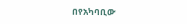በየአካባቢው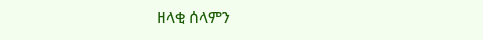ዘላቂ ሰላምን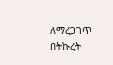ለማረጋገጥ በትኩረት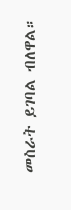መስራት ይገባል ብለዋል።